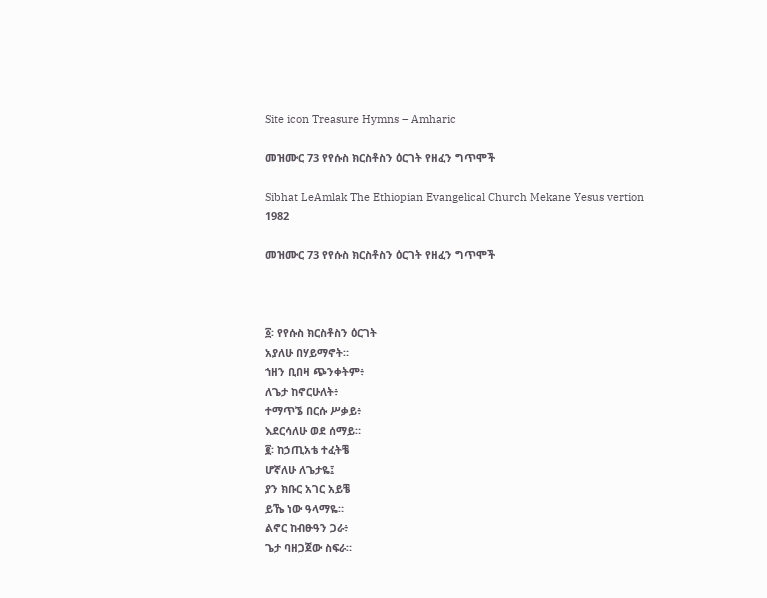Site icon Treasure Hymns – Amharic

መዝሙር 73 የየሱስ ክርስቶስን ዕርገት የዘፈን ግጥሞች

Sibhat LeAmlak The Ethiopian Evangelical Church Mekane Yesus vertion 1982

መዝሙር 73 የየሱስ ክርስቶስን ዕርገት የዘፈን ግጥሞች



፩፡ የየሱስ ክርስቶስን ዕርገት
አያለሁ በሃይማኖት።
ኀዘን ቢበዛ ጭንቀትም፥
ለጌታ ከኖርሁለት፥
ተማጥኜ በርሱ ሥቃይ፥
እደርሳለሁ ወደ ሰማይ።
፪፡ ከኃጢአቴ ተፈትቼ
ሆኛለሁ ለጌታዬ፤
ያን ክቡር አገር አይቼ
ይኼ ነው ዓላማዬ።
ልኖር ከብፁዓን ጋራ፥
ጌታ ባዘጋጀው ስፍራ።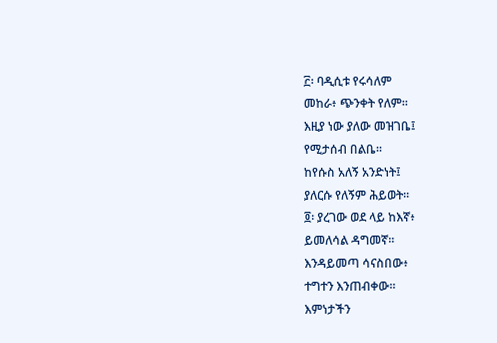፫፡ ባዲሲቱ የሩሳለም
መከራ፥ ጭንቀት የለም።
እዚያ ነው ያለው መዝገቤ፤
የሚታሰብ በልቤ።
ከየሱስ አለኝ አንድነት፤
ያለርሱ የለኝም ሕይወት።
፬፡ ያረገው ወደ ላይ ከእኛ፥
ይመለሳል ዳግመኛ።
እንዳይመጣ ሳናስበው፥
ተግተን እንጠብቀው።
እምነታችን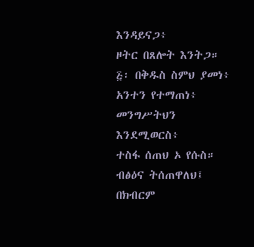እንዳይናጋ፥
ዞትር በጸሎት እንትጋ።
፭፡ በቅዱስ ስምህ ያመነ፥
አንተን የተማጠነ፥
መንግሥትህን እንደሚወርስ፥
ተስፋ ሰጠህ ኦ የሱስ።
ብፅዕና ትሰጠዋለህ፤
በክብርም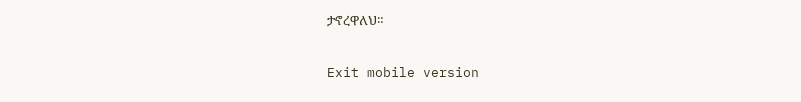ታኖረዋለህ።

Exit mobile version